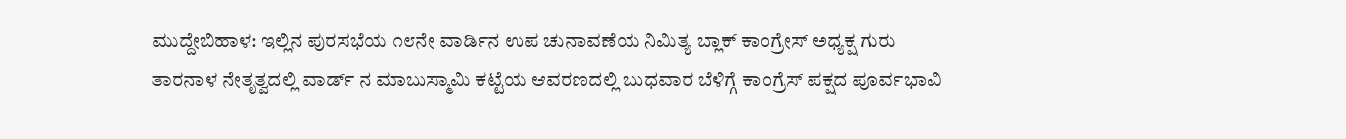ಮುದ್ದೇಬಿಹಾಳ: ಇಲ್ಲಿನ ಪುರಸಭೆಯ ೧೮ನೇ ವಾರ್ಡಿನ ಉಪ ಚುನಾವಣೆಯ ನಿಮಿತ್ಯ ಬ್ಲಾಕ್ ಕಾಂಗ್ರೇಸ್ ಅಧ್ಯಕ್ಷ ಗುರು ತಾರನಾಳ ನೇತೃತ್ವದಲ್ಲಿ ವಾರ್ಡ್ ನ ಮಾಬುಸ್ಮಾಮಿ ಕಟ್ಟೆಯ ಆವರಣದಲ್ಲಿ ಬುಧವಾರ ಬೆಳಿಗ್ಗೆ ಕಾಂಗ್ರೆಸ್ ಪಕ್ಷದ ಪೂರ್ವಭಾವಿ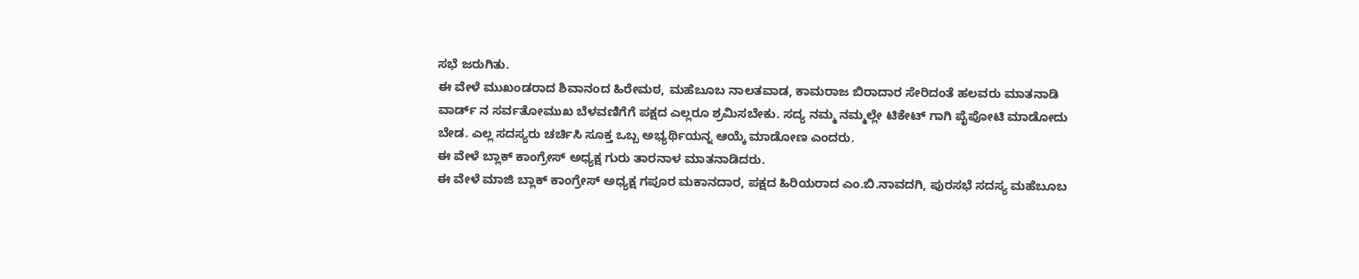ಸಭೆ ಜರುಗಿತು.
ಈ ವೇಳೆ ಮುಖಂಡರಾದ ಶಿವಾನಂದ ಹಿರೇಮಠ, ಮಹೆಬೂಬ ನಾಲತವಾಡ, ಕಾಮರಾಜ ಬಿರಾದಾರ ಸೇರಿದಂತೆ ಹಲವರು ಮಾತನಾಡಿ ವಾರ್ಡ್ ನ ಸರ್ವತೋಮುಖ ಬೆಳವಣಿಗೆಗೆ ಪಕ್ಷದ ಎಲ್ಲರೂ ಶ್ರಮಿಸಬೇಕು. ಸದ್ಯ ನಮ್ಮ ನಮ್ಮಲ್ಲೇ ಟಿಕೇಟ್ ಗಾಗಿ ಪೈಪೋಟಿ ಮಾಡೋದು ಬೇಡ. ಎಲ್ಲ ಸದಸ್ಯರು ಚರ್ಚಿಸಿ ಸೂಕ್ತ ಒಬ್ಬ ಅಭ್ಯರ್ಥಿಯನ್ನ ಆಯ್ಕೆ ಮಾಡೋಣ ಎಂದರು.
ಈ ವೇಳೆ ಬ್ಲಾಕ್ ಕಾಂಗ್ರೇಸ್ ಅಧ್ಯಕ್ಷ ಗುರು ತಾರನಾಳ ಮಾತನಾಡಿದರು.
ಈ ವೇಳೆ ಮಾಜಿ ಬ್ಲಾಕ್ ಕಾಂಗ್ರೇಸ್ ಅಧ್ಯಕ್ಷ ಗಪೂರ ಮಕಾನದಾರ, ಪಕ್ಷದ ಹಿರಿಯರಾದ ಎಂ.ಬಿ.ನಾವದಗಿ, ಪುರಸಭೆ ಸದಸ್ಯ ಮಹೆಬೂಬ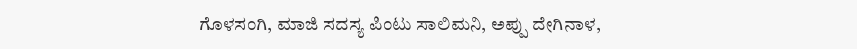ಗೊಳಸಂಗಿ, ಮಾಜಿ ಸದಸ್ಯ ಪಿಂಟು ಸಾಲಿಮನಿ, ಅಪ್ಪು ದೇಗಿನಾಳ,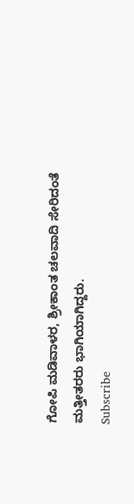ಗೋಪಿ ಮಡಿವಾಳರ, ಶ್ರೀಕಾಂತ ಚಲವಾದಿ ಸೇರಿದಂತೆ ಮತ್ತೀತರರು ಭಾಗಿಯಾಗಿದ್ದರು.
Subscribe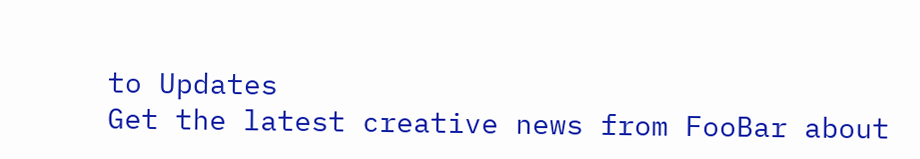to Updates
Get the latest creative news from FooBar about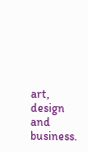art, design and business.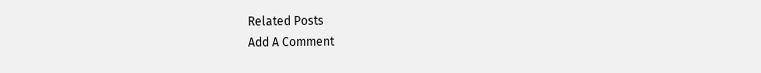Related Posts
Add A Comment